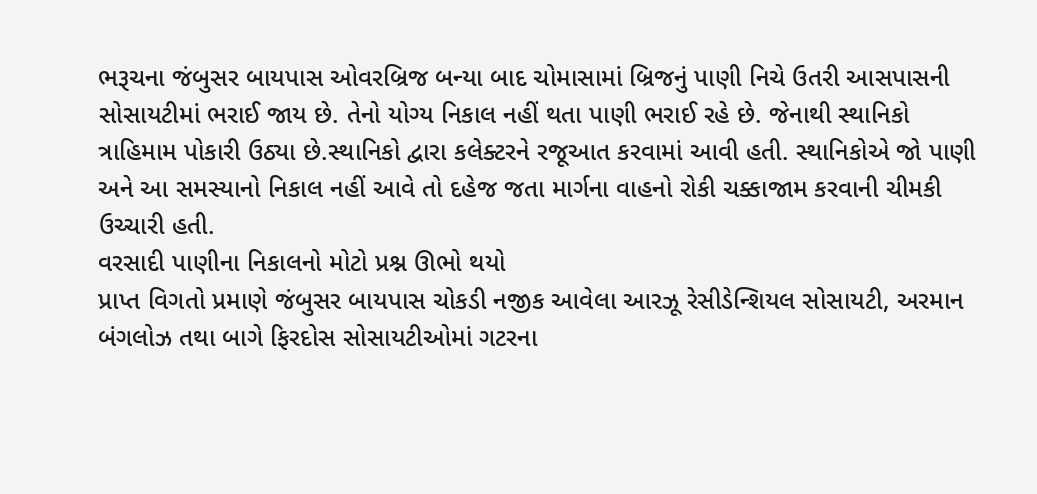ભરૂચના જંબુસર બાયપાસ ઓવરબ્રિજ બન્યા બાદ ચોમાસામાં બ્રિજનું પાણી નિચે ઉતરી આસપાસની સોસાયટીમાં ભરાઈ જાય છે. તેનો યોગ્ય નિકાલ નહીં થતા પાણી ભરાઈ રહે છે. જેનાથી સ્થાનિકો ત્રાહિમામ પોકારી ઉઠ્યા છે.સ્થાનિકો દ્વારા કલેક્ટરને રજૂઆત કરવામાં આવી હતી. સ્થાનિકોએ જો પાણી અને આ સમસ્યાનો નિકાલ નહીં આવે તો દહેજ જતા માર્ગના વાહનો રોકી ચક્કાજામ કરવાની ચીમકી ઉચ્ચારી હતી.
વરસાદી પાણીના નિકાલનો મોટો પ્રશ્ન ઊભો થયો
પ્રાપ્ત વિગતો પ્રમાણે જંબુસર બાયપાસ ચોકડી નજીક આવેલા આરઝૂ રેસીડેન્શિયલ સોસાયટી, અરમાન બંગલોઝ તથા બાગે ફિરદોસ સોસાયટીઓમાં ગટરના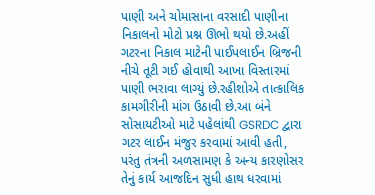પાણી અને ચોમાસાના વરસાદી પાણીના નિકાલનો મોટો પ્રશ્ન ઊભો થયો છે.અહીં ગટરના નિકાલ માટેની પાઈપલાઈન બ્રિજની નીચે તૂટી ગઈ હોવાથી આખા વિસ્તારમાં પાણી ભરાવા લાગ્યું છે.રહીશોએ તાત્કાલિક કામગીરીની માંગ ઉઠાવી છે.આ બંને સોસાયટીઓ માટે પહેલાંથી GSRDC દ્વારા ગટર લાઈન મંજુર કરવામાં આવી હતી, પરંતુ તંત્રની અળસામણ કે અન્ય કારણોસર તેનું કાર્ય આજદિન સુધી હાથ ધરવામાં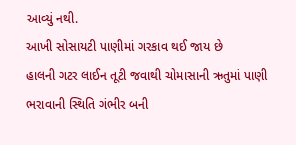આવ્યું નથી.
આખી સોસાયટી પાણીમાં ગરકાવ થઈ જાય છે
હાલની ગટર લાઈન તૂટી જવાથી ચોમાસાની ઋતુમાં પાણી ભરાવાની સ્થિતિ ગંભીર બની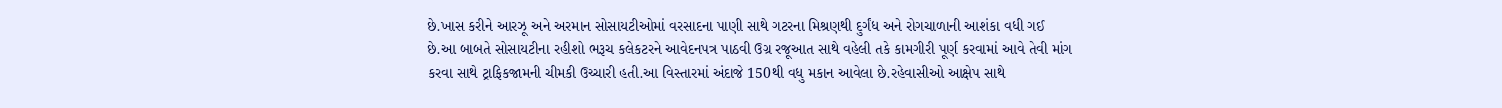છે.ખાસ કરીને આરઝૂ અને અરમાન સોસાયટીઓમાં વરસાદના પાણી સાથે ગટરના મિશ્રણથી દુર્ગંધ અને રોગચાળાની આશંકા વધી ગઈ છે.આ બાબતે સોસાયટીના રહીશો ભરૂચ કલેકટરને આવેદનપત્ર પાઠવી ઉગ્ર રજૂઆત સાથે વહેલી તકે કામગીરી પૂર્ણ કરવામાં આવે તેવી માંગ કરવા સાથે ટ્રાફિકજામની ચીમકી ઉચ્ચારી હતી.આ વિસ્તારમાં અંદાજે 150થી વધુ મકાન આવેલા છે.રહેવાસીઓ આક્ષેપ સાથે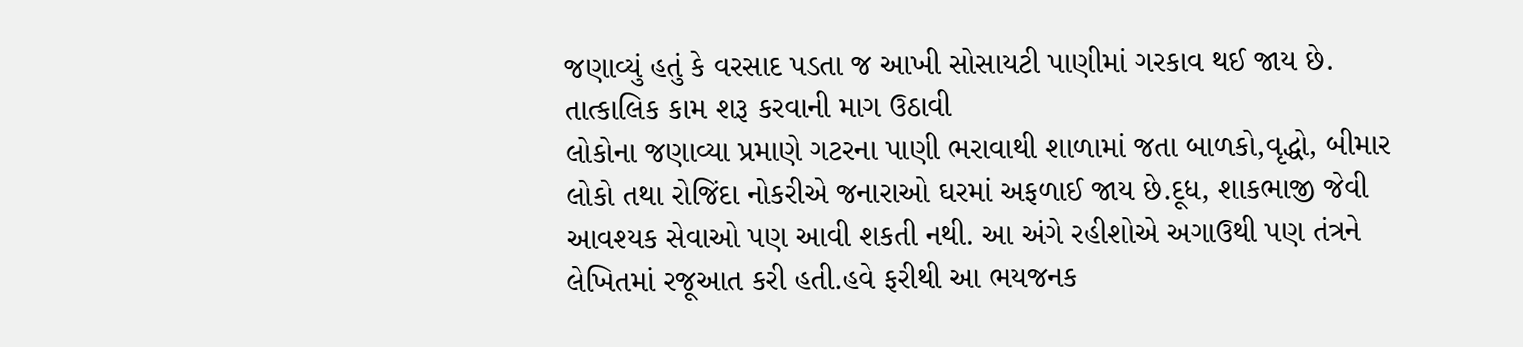જણાવ્યું હતું કે વરસાદ પડતા જ આખી સોસાયટી પાણીમાં ગરકાવ થઈ જાય છે.
તાત્કાલિક કામ શરૂ કરવાની માગ ઉઠાવી
લોકોના જણાવ્યા પ્રમાણે ગટરના પાણી ભરાવાથી શાળામાં જતા બાળકો,વૃદ્ધો, બીમાર લોકો તથા રોજિંદા નોકરીએ જનારાઓ ઘરમાં અફળાઈ જાય છે.દૂધ, શાકભાજી જેવી આવશ્યક સેવાઓ પણ આવી શકતી નથી. આ અંગે રહીશોએ અગાઉથી પણ તંત્રને લેખિતમાં રજૂઆત કરી હતી.હવે ફરીથી આ ભયજનક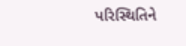પરિસ્થિતિને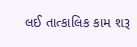લઈ તાત્કાલિક કામ શરૂ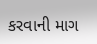કરવાની માગ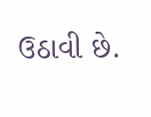ઉઠાવી છે.